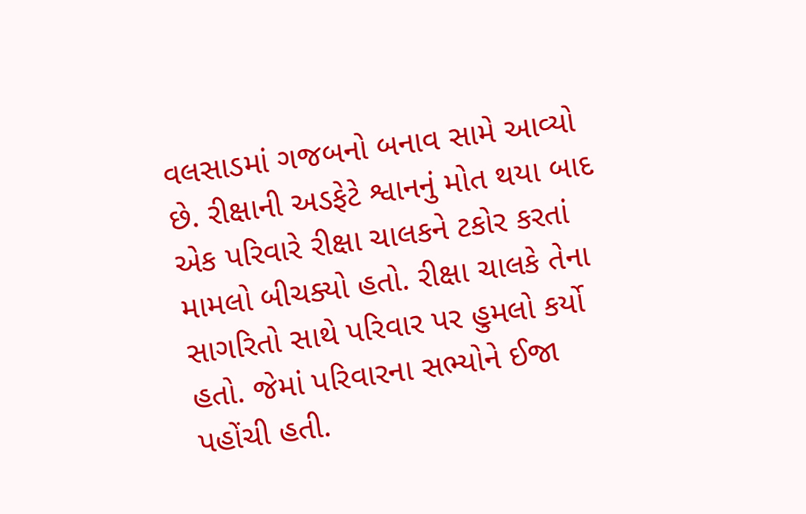વલસાડમાં ગજબનો બનાવ સામે આવ્યો છે. રીક્ષાની અડફેટે શ્વાનનું મોત થયા બાદ એક પરિવારે રીક્ષા ચાલકને ટકોર કરતાં મામલો બીચક્યો હતો. રીક્ષા ચાલકે તેના સાગરિતો સાથે પરિવાર પર હુમલો કર્યો હતો. જેમાં પરિવારના સભ્યોને ઈજા પહોંચી હતી.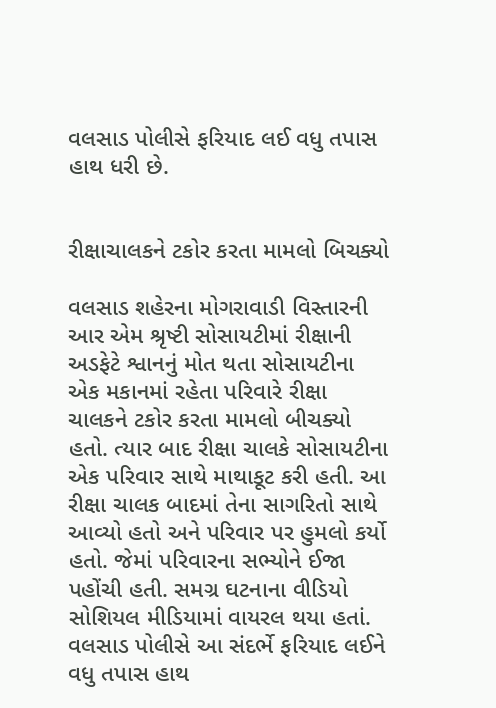વલસાડ પોલીસે ફરિયાદ લઈ વધુ તપાસ હાથ ધરી છે.


રીક્ષાચાલકને ટકોર કરતા મામલો બિચક્યો

વલસાડ શહેરના મોગરાવાડી વિસ્તારની આર એમ શ્રૃષ્ટી સોસાયટીમાં રીક્ષાની અડફેટે શ્વાનનું મોત થતા સોસાયટીના એક મકાનમાં રહેતા પરિવારે રીક્ષા ચાલકને ટકોર કરતા મામલો બીચક્યો હતો. ત્યાર બાદ રીક્ષા ચાલકે સોસાયટીના એક પરિવાર સાથે માથાકૂટ કરી હતી. આ રીક્ષા ચાલક બાદમાં તેના સાગરિતો સાથે આવ્યો હતો અને પરિવાર પર હુમલો કર્યો હતો. જેમાં પરિવારના સભ્યોને ઈજા પહોંચી હતી. સમગ્ર ઘટનાના વીડિયો સોશિયલ મીડિયામાં વાયરલ થયા હતાં. વલસાડ પોલીસે આ સંદર્ભે ફરિયાદ લઈને વધુ તપાસ હાથ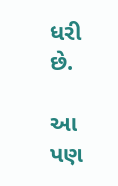ધરી છે.

આ પણ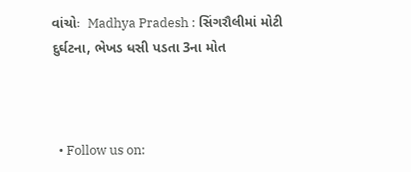વાંચોઃ  Madhya Pradesh : સિંગરૌલીમાં મોટી દુર્ઘટના, ભેખડ ધસી પડતા 3ના મોત



  • Follow us on: